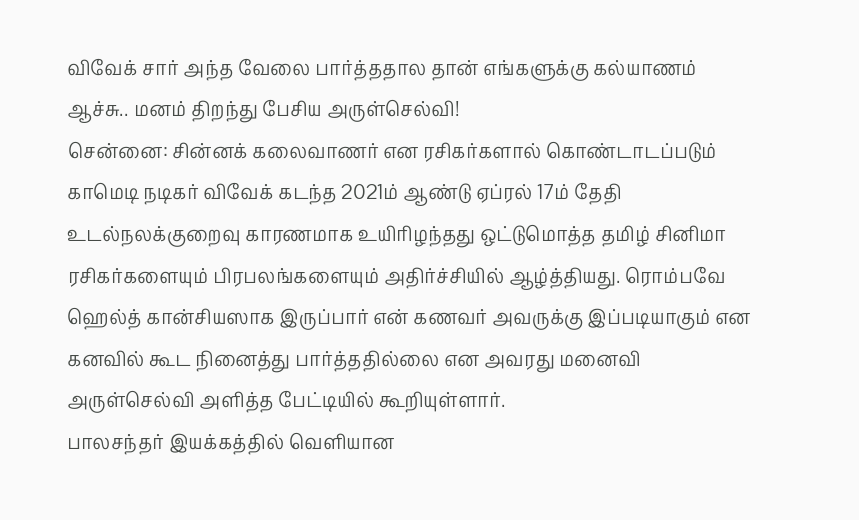விவேக் சார் அந்த வேலை பார்த்ததால தான் எங்களுக்கு கல்யாணம் ஆச்சு.. மனம் திறந்து பேசிய அருள்செல்வி!
சென்னை: சின்னக் கலைவாணர் என ரசிகர்களால் கொண்டாடப்படும் காமெடி நடிகர் விவேக் கடந்த 2021ம் ஆண்டு ஏப்ரல் 17ம் தேதி உடல்நலக்குறைவு காரணமாக உயிரிழந்தது ஒட்டுமொத்த தமிழ் சினிமா ரசிகர்களையும் பிரபலங்களையும் அதிர்ச்சியில் ஆழ்த்தியது. ரொம்பவே ஹெல்த் கான்சியஸாக இருப்பார் என் கணவர் அவருக்கு இப்படியாகும் என கனவில் கூட நினைத்து பார்த்ததில்லை என அவரது மனைவி அருள்செல்வி அளித்த பேட்டியில் கூறியுள்ளார்.
பாலசந்தர் இயக்கத்தில் வெளியான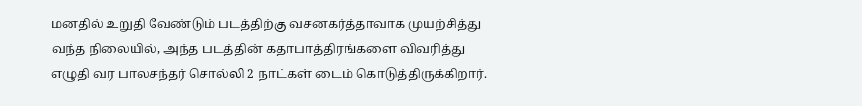மனதில் உறுதி வேண்டும் படத்திற்கு வசனகர்த்தாவாக முயற்சித்து வந்த நிலையில், அந்த படத்தின் கதாபாத்திரங்களை விவரித்து எழுதி வர பாலசந்தர் சொல்லி 2 நாட்கள் டைம் கொடுத்திருக்கிறார்.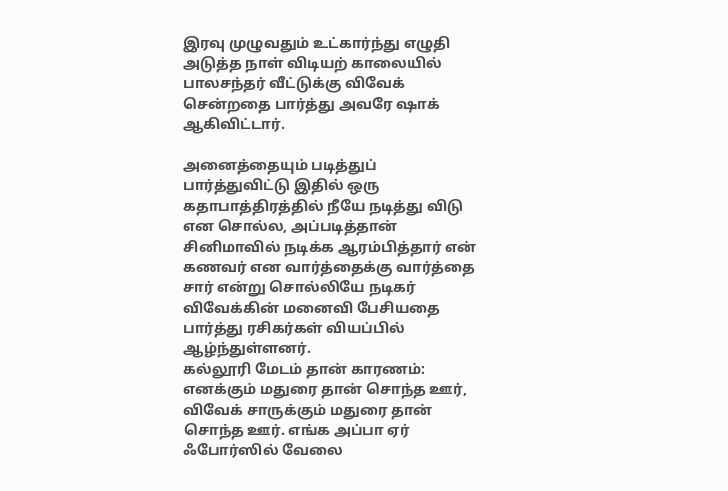இரவு முழுவதும் உட்கார்ந்து எழுதி அடுத்த நாள் விடியற் காலையில் பாலசந்தர் வீட்டுக்கு விவேக் சென்றதை பார்த்து அவரே ஷாக் ஆகிவிட்டார்.

அனைத்தையும் படித்துப் பார்த்துவிட்டு இதில் ஒரு கதாபாத்திரத்தில் நீயே நடித்து விடு என சொல்ல, அப்படித்தான் சினிமாவில் நடிக்க ஆரம்பித்தார் என் கணவர் என வார்த்தைக்கு வார்த்தை சார் என்று சொல்லியே நடிகர் விவேக்கின் மனைவி பேசியதை பார்த்து ரசிகர்கள் வியப்பில் ஆழ்ந்துள்ளனர்.
கல்லூரி மேடம் தான் காரணம்: எனக்கும் மதுரை தான் சொந்த ஊர், விவேக் சாருக்கும் மதுரை தான் சொந்த ஊர். எங்க அப்பா ஏர் ஃபோர்ஸில் வேலை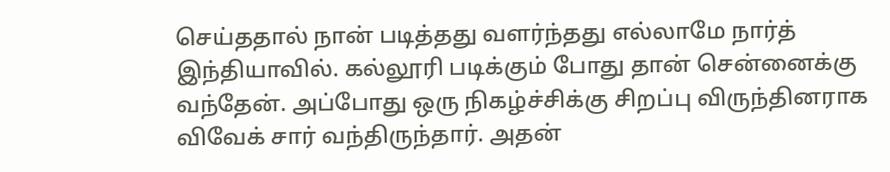செய்ததால் நான் படித்தது வளர்ந்தது எல்லாமே நார்த் இந்தியாவில். கல்லூரி படிக்கும் போது தான் சென்னைக்கு வந்தேன். அப்போது ஒரு நிகழ்ச்சிக்கு சிறப்பு விருந்தினராக விவேக் சார் வந்திருந்தார். அதன்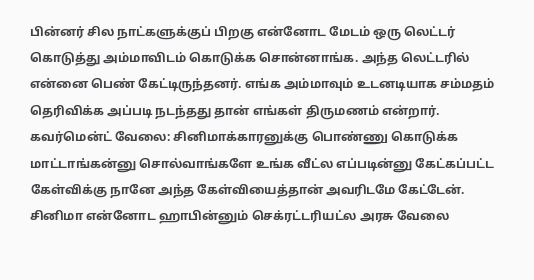பின்னர் சில நாட்களுக்குப் பிறகு என்னோட மேடம் ஒரு லெட்டர் கொடுத்து அம்மாவிடம் கொடுக்க சொன்னாங்க. அந்த லெட்டரில் என்னை பெண் கேட்டிருந்தனர். எங்க அம்மாவும் உடனடியாக சம்மதம் தெரிவிக்க அப்படி நடந்தது தான் எங்கள் திருமணம் என்றார்.
கவர்மென்ட் வேலை: சினிமாக்காரனுக்கு பொண்ணு கொடுக்க மாட்டாங்கன்னு சொல்வாங்களே உங்க வீட்ல எப்படின்னு கேட்கப்பட்ட கேள்விக்கு நானே அந்த கேள்வியைத்தான் அவரிடமே கேட்டேன். சினிமா என்னோட ஹாபின்னும் செக்ரட்டரியட்ல அரசு வேலை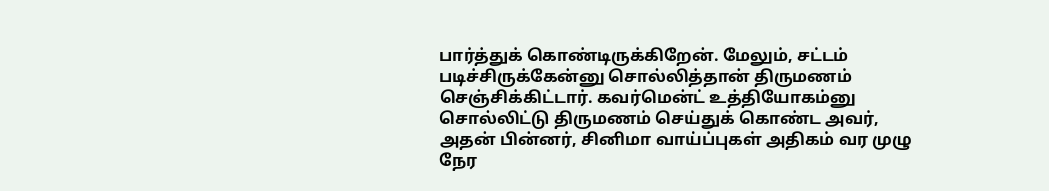பார்த்துக் கொண்டிருக்கிறேன். மேலும், சட்டம் படிச்சிருக்கேன்னு சொல்லித்தான் திருமணம் செஞ்சிக்கிட்டார். கவர்மென்ட் உத்தியோகம்னு சொல்லிட்டு திருமணம் செய்துக் கொண்ட அவர், அதன் பின்னர், சினிமா வாய்ப்புகள் அதிகம் வர முழு நேர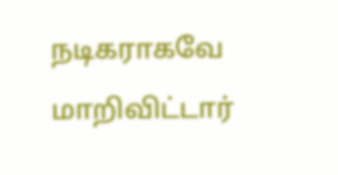நடிகராகவே மாறிவிட்டார்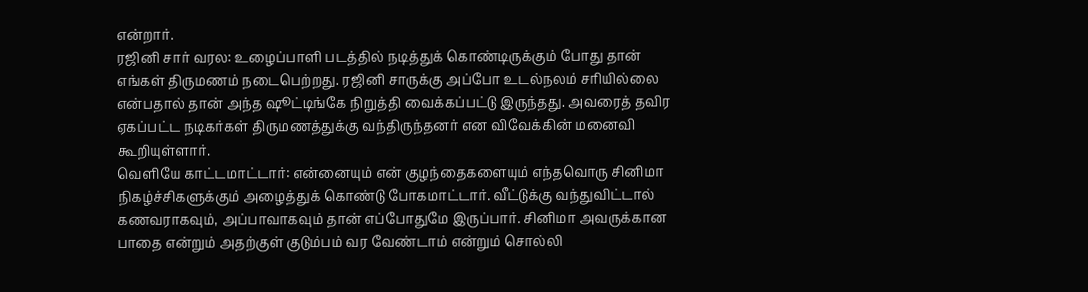என்றார்.
ரஜினி சார் வரல: உழைப்பாளி படத்தில் நடித்துக் கொண்டிருக்கும் போது தான் எங்கள் திருமணம் நடைபெற்றது. ரஜினி சாருக்கு அப்போ உடல்நலம் சரியில்லை என்பதால் தான் அந்த ஷூட்டிங்கே நிறுத்தி வைக்கப்பட்டு இருந்தது. அவரைத் தவிர ஏகப்பட்ட நடிகர்கள் திருமணத்துக்கு வந்திருந்தனர் என விவேக்கின் மனைவி கூறியுள்ளார்.
வெளியே காட்டமாட்டார்: என்னையும் என் குழந்தைகளையும் எந்தவொரு சினிமா நிகழ்ச்சிகளுக்கும் அழைத்துக் கொண்டு போகமாட்டார். வீட்டுக்கு வந்துவிட்டால் கணவராகவும், அப்பாவாகவும் தான் எப்போதுமே இருப்பார். சினிமா அவருக்கான பாதை என்றும் அதற்குள் குடும்பம் வர வேண்டாம் என்றும் சொல்லி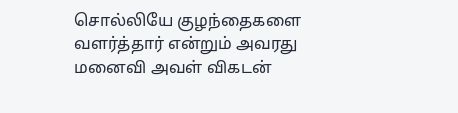சொல்லியே குழந்தைகளை வளர்த்தார் என்றும் அவரது மனைவி அவள் விகடன்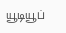யூடியூப்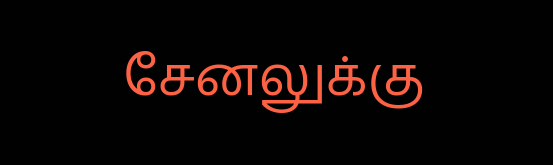சேனலுக்கு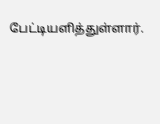பேட்டியளித்துள்ளார்.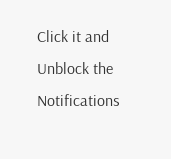Click it and Unblock the Notifications